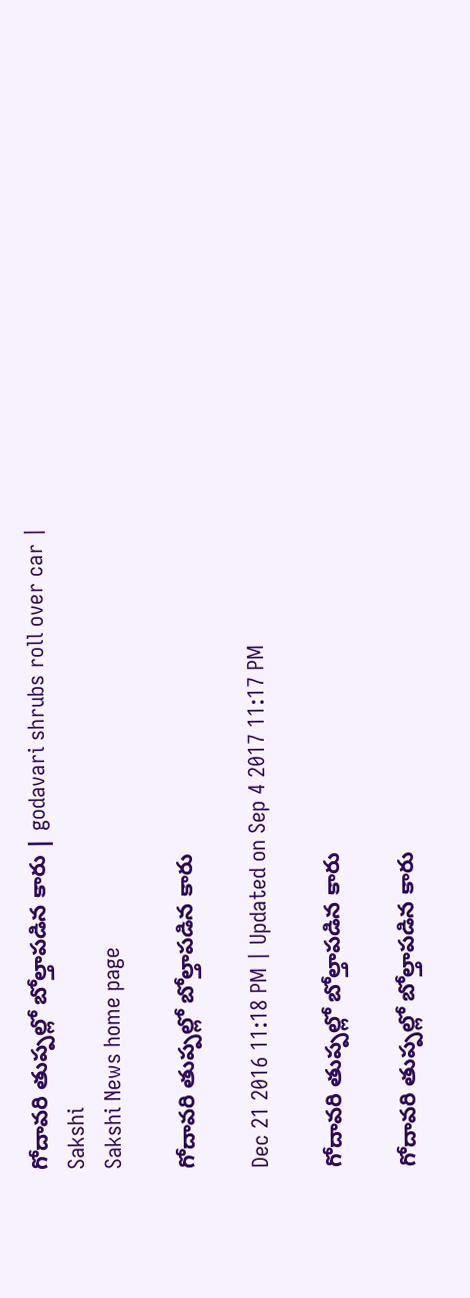గోదావరి తుప్పల్లో బోల్తాపడిన కారు | godavari shrubs roll over car | Sakshi
Sakshi News home page

గోదావరి తుప్పల్లో బోల్తాపడిన కారు

Dec 21 2016 11:18 PM | Updated on Sep 4 2017 11:17 PM

గోదావరి తుప్పల్లో బోల్తాపడిన కారు

గోదావరి తుప్పల్లో బోల్తాపడిన కారు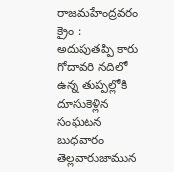రాజమహేంద్రవరం క్రైం : అదుపుతప్పి కారు గోదావరి నదిలో ఉన్న తుప్పల్లోకి దూసుకెళ్లిన సంఘటన బుధవారం తెల్లవారుజామున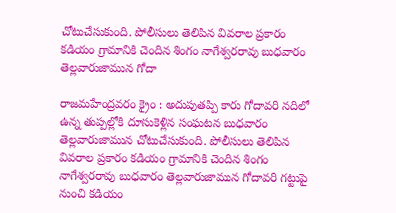చోటుచేసుకుంది. పోలీసులు తెలిపిన వివరాల ప్రకారం కడియం గ్రామానికి చెందిన శింగం నాగేశ్వరరావు బుధవారం తెల్లవారుజామున గోదా

రాజమహేంద్రవరం క్రైం : అదుపుతప్పి కారు గోదావరి నదిలో ఉన్న తుప్పల్లోకి దూసుకెళ్లిన సంఘటన బుధవారం తెల్లవారుజామున చోటుచేసుకుంది. పోలీసులు తెలిపిన వివరాల ప్రకారం కడియం గ్రామానికి చెందిన శింగం నాగేశ్వరరావు బుధవారం తెల్లవారుజామున గోదావరి గట్టుపై నుంచి కడియం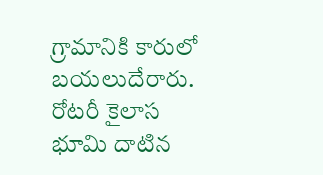గ్రామానికి కారులో బయలుదేరారు. రోటరీ కైలాస భూమి దాటిన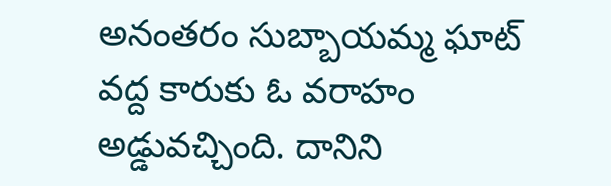అనంతరం సుబ్బాయమ్మ ఘాట్‌ వద్ద కారుకు ఓ వరాహం అడ్డువచ్చింది. దానిని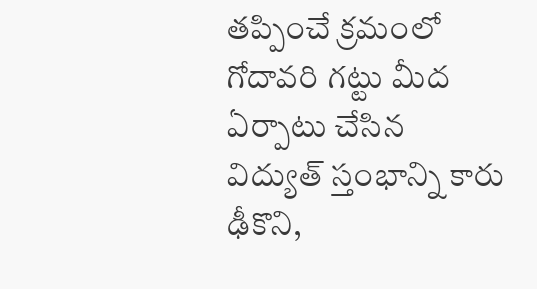తప్పించే క్రమంలో గోదావరి గట్టు మీద ఏర్పాటు చేసిన విద్యుత్‌ స్తంభాన్ని కారు ఢీకొని,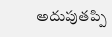అదుపుతప్పి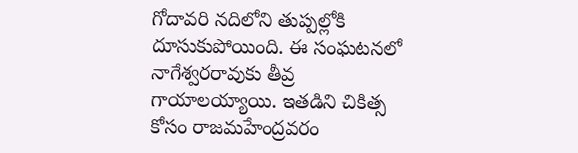గోదావరి నదిలోని తుప్పల్లోకి దూసుకుపోయింది. ఈ సంఘటనలో నాగేశ్వరరావుకు తీవ్ర గాయాలయ్యాయి. ఇతడిని చికిత్స కోసం రాజమహేంద్రవరం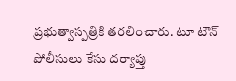ప్రభుత్వాస్పత్రికి తరలించారు. టూ టౌన్‌ పోలీసులు కేసు దర్యాప్తు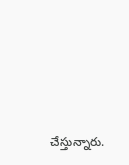చేస్తున్నారు.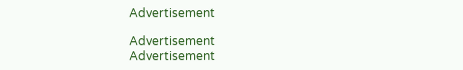Advertisement

Advertisement
Advertisement